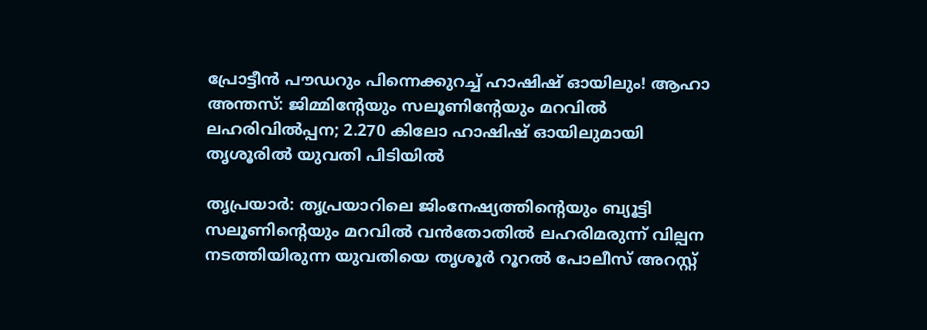പ്രോട്ടീൻ പൗഡറും പിന്നെക്കുറച്ച് ഹാഷിഷ് ഓയിലും! ആഹാ അന്തസ്: ജിമ്മിന്‍റേയും സലൂണിന്‍റേയും മറവിൽ ലഹരിവിൽപ്പന; 2.270 കിലോ ഹാഷിഷ് ഓയിലുമായി തൃശൂരിൽ യുവതി പിടിയിൽ

തൃപ്രയാർ: തൃപ്രയാറിലെ ജിംനേഷ്യത്തിന്‍റെയും ബ്യൂട്ടി സലൂണിന്‍റെയും മറവിൽ വൻതോതിൽ ലഹരിമരുന്ന് വില്പന നടത്തിയിരുന്ന യുവതിയെ തൃശൂർ റൂറൽ പോലീസ് അറസ്റ്റ്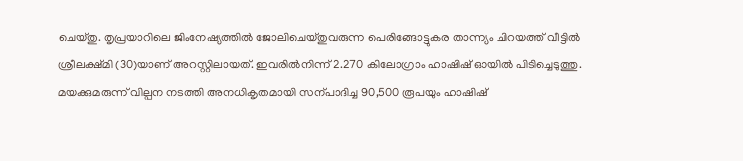ചെയ്തു. തൃപ്രയാറിലെ ജിംനേഷ്യത്തിൽ ജോലിചെയ്തുവരുന്ന പെരിങ്ങോട്ടുകര താന്ന്യം ചിറയത്ത് വീട്ടിൽ ശ്രീലക്ഷ്മി (30)യാണ് അറസ്റ്റിലായത്. ഇവരിൽനിന്ന് 2.270 കിലോഗ്രാം ഹാഷിഷ് ഓയിൽ പിടിച്ചെടുത്തു. മയക്കുമരുന്ന് വില്പന നടത്തി അനധികൃതമായി സന്പാദിച്ച 90,500 രൂപയും ഹാഷിഷ്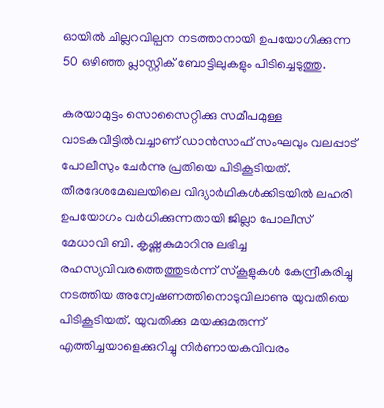ഓയിൽ ചില്ലറവില്പന നടത്താനായി ഉപയോഗിക്കുന്ന 50 ഒഴിഞ്ഞ പ്ലാസ്റ്റിക് ബോട്ടിലുകളും പിടിച്ചെടുത്തു.

കരയാമുട്ടം സൊസൈറ്റിക്കു സമീപമുള്ള വാടകവീട്ടിൽവച്ചാണ് ഡാൻസാഫ് സംഘവും വലപ്പാട് പോലീസും ചേർന്നു പ്രതിയെ പിടികൂടിയത്. തീരദേശമേഖലയിലെ വിദ്യാർഥികൾക്കിടയിൽ ലഹരി ഉപയോഗം വർധിക്കുന്നതായി ജില്ലാ പോലീസ് മേധാവി ബി. കൃഷ്ണകുമാറിനു ലഭിച്ച രഹസ്യവിവരത്തെത്തുടർന്ന് സ്കൂളുകൾ കേന്ദ്രീകരിച്ചു നടത്തിയ അന്വേഷണത്തിനൊടുവിലാണു യുവതിയെ പിടികൂടിയത്. യുവതിക്കു മയക്കുമരുന്ന് എത്തിച്ചയാളെക്കുറിച്ചു നിർണായകവിവരം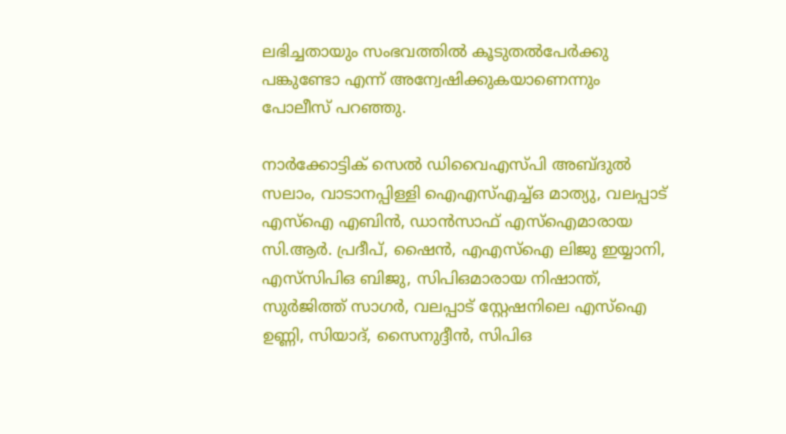ലഭിച്ചതായും സംഭവത്തിൽ കൂടുതൽപേർക്കു പങ്കുണ്ടോ എന്ന് അന്വേഷിക്കുകയാണെന്നും പോലീസ് പറഞ്ഞു.

നാർക്കോട്ടിക് സെൽ ഡിവൈഎസ്പി അബ്ദുൽ സലാം, വാടാനപ്പിള്ളി ഐഎസ്എച്ച്ഒ മാത്യു, വലപ്പാട് എസ്ഐ എബിൻ, ഡാൻസാഫ് എസ്ഐമാരായ സി.ആർ. പ്രദീപ്, ഷൈൻ, എഎസ്ഐ ലിജു ഇയ്യാനി, എസ്‌സിപിഒ ബിജു, സിപിഒമാരായ നിഷാന്ത്, സുർജിത്ത് സാഗർ, വലപ്പാട് സ്റ്റേഷനിലെ എസ്ഐ ഉണ്ണി, സിയാദ്, സൈനുദ്ദീൻ, സിപിഒ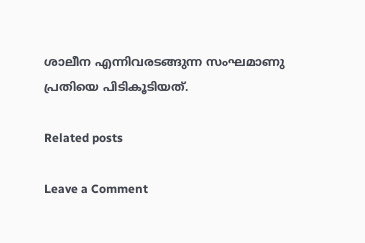ശാലീന എന്നിവരടങ്ങുന്ന സംഘമാണു പ്രതിയെ പിടികൂടിയത്.

Related posts

Leave a Comment